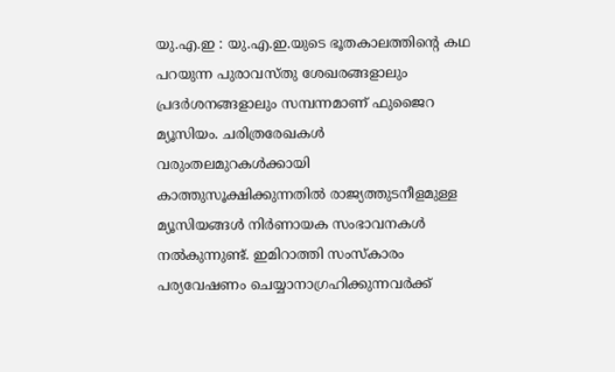യു.എ.ഇ : യു.എ.ഇ.യുടെ ഭൂതകാലത്തിന്റെ കഥ പറയുന്ന പുരാവസ്തു ശേഖരങ്ങളാലും പ്രദർശനങ്ങളാലും സമ്പന്നമാണ് ഫുജൈറ മ്യൂസിയം. ചരിത്രരേഖകൾ വരുംതലമുറകൾക്കായി കാത്തുസൂക്ഷിക്കുന്നതിൽ രാജ്യത്തുടനീളമുള്ള മ്യൂസിയങ്ങൾ നിർണായക സംഭാവനകൾ നൽകുന്നുണ്ട്. ഇമിറാത്തി സംസ്കാരം പര്യവേഷണം ചെയ്യാനാഗ്രഹിക്കുന്നവർക്ക്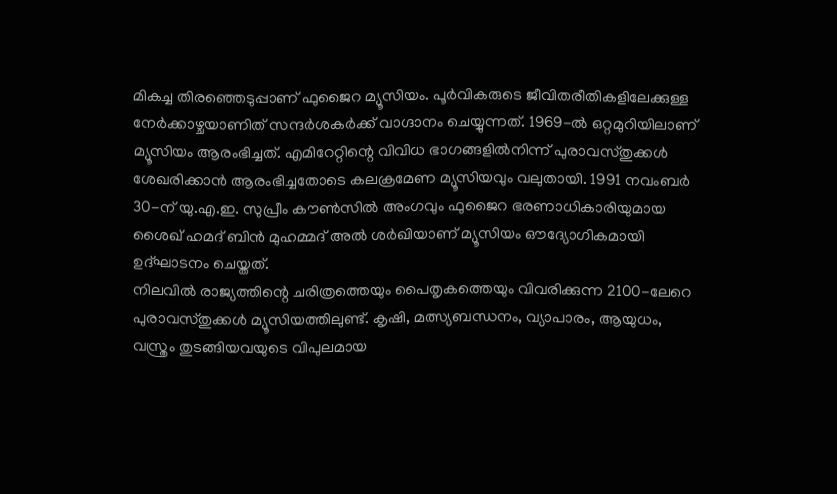മികച്ച തിരഞ്ഞെടുപ്പാണ് ഫുജൈറ മ്യൂസിയം. പൂർവികരുടെ ജീവിതരീതികളിലേക്കുള്ള നേർക്കാഴ്ചയാണിത് സന്ദർശകർക്ക് വാഗ്ദാനം ചെയ്യുന്നത്. 1969-ൽ ഒറ്റമുറിയിലാണ് മ്യൂസിയം ആരംഭിച്ചത്. എമിറേറ്റിന്റെ വിവിധ ഭാഗങ്ങളിൽനിന്ന് പുരാവസ്തുക്കൾ ശേഖരിക്കാൻ ആരംഭിച്ചതോടെ കലക്രമേണ മ്യൂസിയവും വലുതായി. 1991 നവംബർ 30-ന് യു.എ.ഇ. സുപ്രീം കൗൺസിൽ അംഗവും ഫുജൈറ ഭരണാധികാരിയുമായ ശൈഖ് ഹമദ് ബിൻ മുഹമ്മദ് അൽ ശർഖിയാണ് മ്യൂസിയം ഔദ്യോഗികമായി ഉദ്ഘാടനം ചെയ്തത്.
നിലവിൽ രാജ്യത്തിന്റെ ചരിത്രത്തെയും പൈതൃകത്തെയും വിവരിക്കുന്ന 2100-ലേറെ പുരാവസ്തുക്കൾ മ്യൂസിയത്തിലുണ്ട്. കൃഷി, മത്സ്യബന്ധനം, വ്യാപാരം, ആയുധം, വസ്ത്രം തുടങ്ങിയവയുടെ വിപുലമായ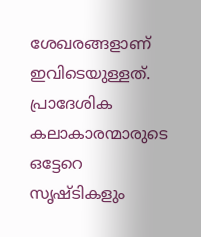ശേഖരങ്ങളാണ് ഇവിടെയുള്ളത്. പ്രാദേശിക കലാകാരന്മാരുടെ ഒട്ടേറെ സൃഷ്ടികളും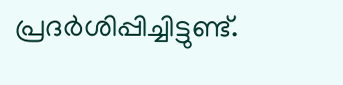പ്രദർശിപ്പിച്ചിട്ടുണ്ട്.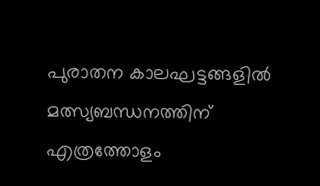പുരാതന കാലഘട്ടങ്ങളിൽ മത്സ്യബന്ധനത്തിന് എത്രത്തോളം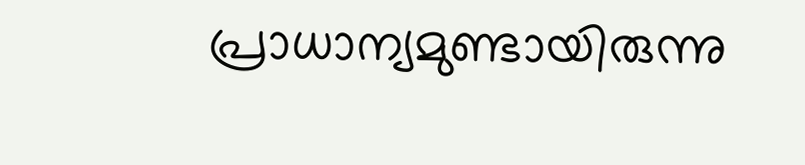പ്രാധാന്യമുണ്ടായിരുന്നു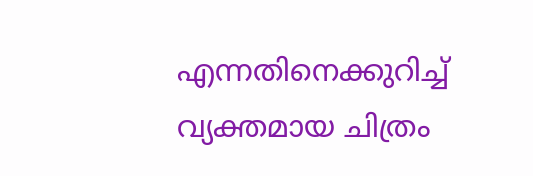എന്നതിനെക്കുറിച്ച് വ്യക്തമായ ചിത്രം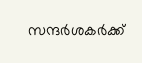സന്ദർശകർക്ക്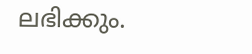ലഭിക്കും.